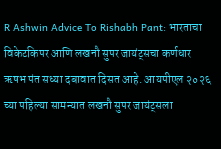R Ashwin Advice To Rishabh Pant: भारताचा विकेटकिपर आणि लखनौ सुपर जायंट्सचा कर्णधार ऋषभ पंत सध्या दबावात दिसत आहे. आयपीएल २०२६ च्या पहिल्या सामन्यात लखनौ सुपर जायंट्सला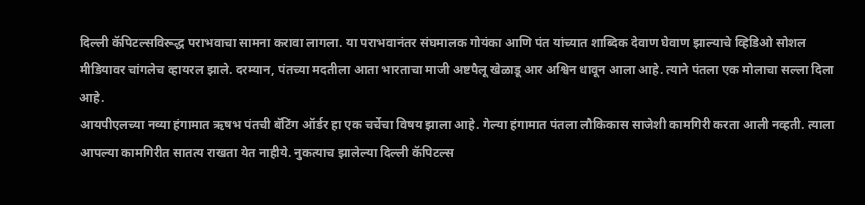दिल्ली कॅपिटल्सविरूद्ध पराभवाचा सामना करावा लागला. या पराभवानंतर संघमालक गोयंका आणि पंत यांच्यात शाब्दिक देवाण घेवाण झाल्याचे व्हिडिओ सोशल मीडियावर चांगलेच व्हायरल झाले. दरम्यान, पंतच्या मदतीला आता भारताचा माजी अष्टपैलू खेळाडू आर अश्विन धावून आला आहे. त्याने पंतला एक मोलाचा सल्ला दिला आहे.
आयपीएलच्या नव्या हंगामात ऋषभ पंतची बॅटिंग ऑर्डर हा एक चर्चेचा विषय झाला आहे. गेल्या हंगामात पंतला लौकिकास साजेशी कामगिरी करता आली नव्हती. त्याला आपल्या कामगिरीत सातत्य राखता येत नाहीये. नुकत्याच झालेल्या दिल्ली कॅपिटल्स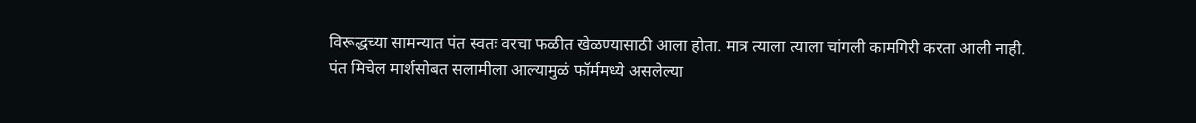विरूद्धच्या सामन्यात पंत स्वतः वरचा फळीत खेळण्यासाठी आला होता. मात्र त्याला त्याला चांगली कामगिरी करता आली नाही.
पंत मिचेल मार्शसोबत सलामीला आल्यामुळं फॉर्ममध्ये असलेल्या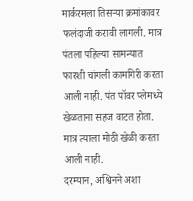मार्करमला तिसऱ्या क्रमांकावर फलंदाजी करावी लागली. मात्र पंतला पहिल्या सामन्यात फारशी चांगली कामगिरी करता आली नाही. पंत पॉवर प्लेमध्ये खेळताना सहज वाटत होता. मात्र त्याला मोठी खेळी करता आली नाही.
दरम्यान, अश्विनने अशा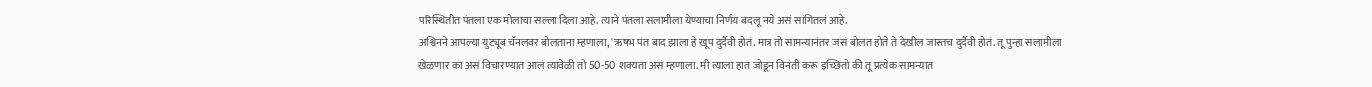परिस्थितीत पंतला एक मोलाचा सल्ला दिला आहे. त्याने पंतला सलामीला येण्याचा निर्णय बदलू नये असं सांगितलं आहे.
अश्विनने आपल्या युट्यूब चॅनलवर बोलताना म्हणाला, 'ऋषभ पंत बाद झाला हे खूप दुर्दैवी होतं. मात्र तो सामन्यानंतर जसं बोलत होते ते देखील जास्तच दुर्दैवी होतं. तू पुन्हा सलामीला खेळणार का असं विचारण्यात आलं त्यावेळी तो 50-50 शक्यता असं म्हणाला. मी त्याला हात जोडून विनंती करू इच्छितो की तू प्रत्येक सामन्यात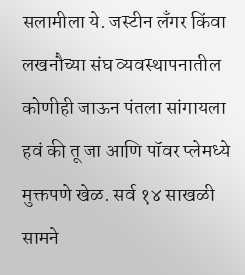सलामीला ये. जस्टीन लँगर किंवा लखनौच्या संघ व्यवस्थापनातील कोणीही जाऊन पंतला सांगायला हवं की तू जा आणि पॉवर प्लेमध्ये मुक्तपणे खेळ. सर्व १४ साखळी सामने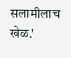सलामीलाच खेळ.'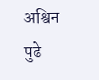अश्विन पुढे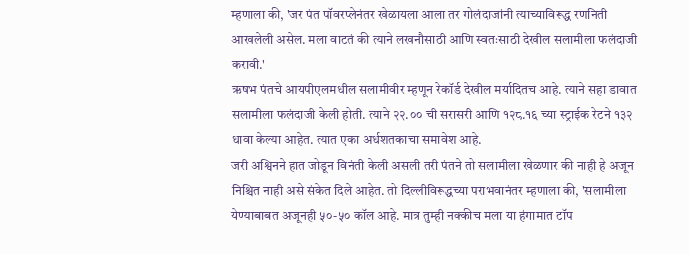म्हणाला की, 'जर पंत पॉवरप्लेनंतर खेळायला आला तर गोलंदाजांनी त्याच्याविरूद्ध रणनिती आखलेली असेल. मला वाटतं की त्याने लखनौसाठी आणि स्वतःसाठी देखील सलामीला फलंदाजी करावी.'
ऋषभ पंतचे आयपीएलमधील सलामीवीर म्हणून रेकॉर्ड देखील मर्यादितच आहे. त्याने सहा डावात सलामीला फलंदाजी केली होती. त्याने २२.०० ची सरासरी आणि १२८.१६ च्या स्ट्राईक रेटने १३२ धावा केल्या आहेत. त्यात एका अर्धशतकाचा समावेश आहे.
जरी अश्विनने हात जोडून विनंती केली असली तरी पंतने तो सलामीला खेळणार की नाही हे अजून निश्चित नाही असे संकेत दिले आहेत. तो दिल्लीविरूद्धच्या पराभवानंतर म्हणाला की, 'सलामीला येण्याबाबत अजूनही ५०-५० कॉल आहे. मात्र तुम्ही नक्कीच मला या हंगामात टॉप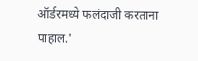ऑर्डरमध्ये फलंदाजी करताना पाहाल.'